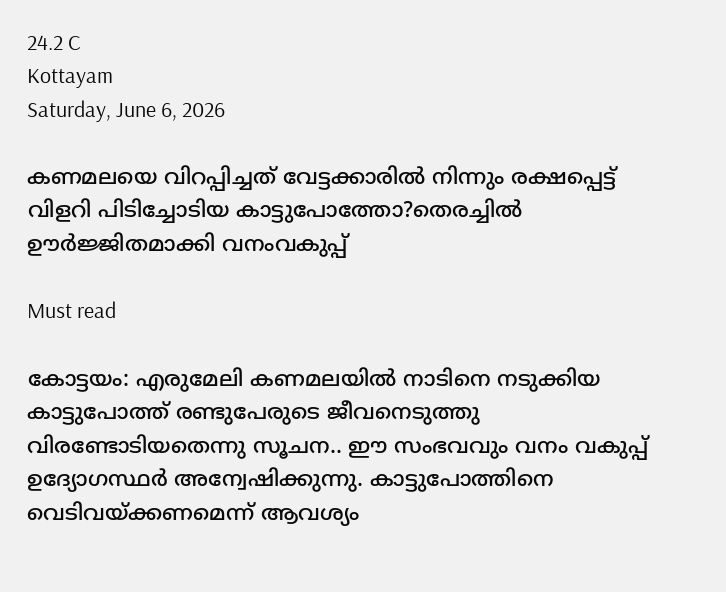24.2 C
Kottayam
Saturday, June 6, 2026

കണമലയെ വിറപ്പിച്ചത് വേട്ടക്കാരിൽ നിന്നും രക്ഷപ്പെട്ട് വിളറി പിടിച്ചോടിയ കാട്ടുപോത്തോ?തെരച്ചില്‍ ഊര്‍ജ്ജിതമാക്കി വനംവകുപ്പ്‌

Must read

കോട്ടയം: എരുമേലി കണമലയിൽ നാടിനെ നടുക്കിയ കാട്ടുപോത്ത് രണ്ടുപേരുടെ ജീവനെടുത്തു വിരണ്ടോടിയതെന്നു സൂചന.. ഈ സംഭവവും വനം വകുപ്പ് ഉദ്യോഗസ്ഥർ അന്വേഷിക്കുന്നു. കാട്ടുപോത്തിനെ വെടിവയ്ക്കണമെന്ന് ആവശ്യം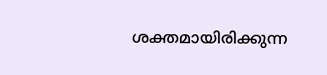ശക്തമായിരിക്കുന്ന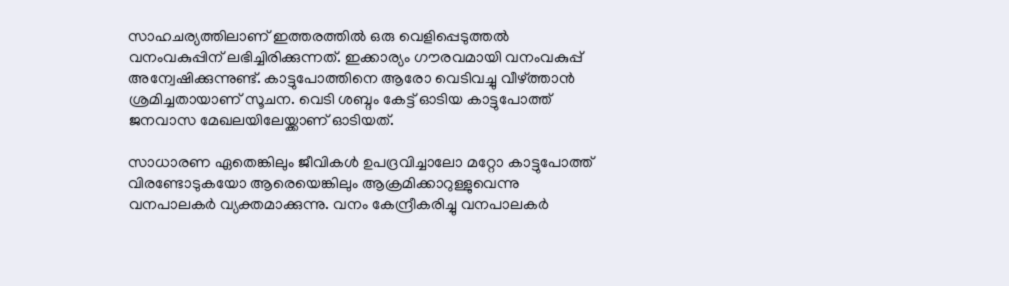സാഹചര്യത്തിലാണ് ഇത്തരത്തിൽ ഒരു വെളിപ്പെടുത്തൽ വനംവകുപ്പിന് ലഭിച്ചിരിക്കുന്നത്. ഇക്കാര്യം ഗൗരവമായി വനംവകുപ്പ് അന്വേഷിക്കുന്നുണ്ട്. കാട്ടുപോത്തിനെ ആരോ വെടിവച്ചു വീഴ്‌ത്താൻ ശ്രമിച്ചതായാണ് സൂചന. വെടി ശബ്ദം കേട്ട് ഓടിയ കാട്ടുപോത്ത് ജനവാസ മേഖലയിലേയ്ക്കാണ് ഓടിയത്.

സാധാരണ ഏതെങ്കിലും ജീവികൾ ഉപദ്രവിച്ചാലോ മറ്റോ കാട്ടുപോത്ത് വിരണ്ടോടുകയോ ആരെയെങ്കിലും ആക്രമിക്കാറുള്ളുവെന്നു വനപാലകർ വ്യക്തമാക്കുന്നു. വനം കേന്ദ്രീകരിച്ചു വനപാലകർ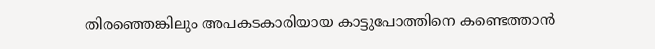തിരഞ്ഞെങ്കിലും അപകടകാരിയായ കാട്ടുപോത്തിനെ കണ്ടെത്താൻ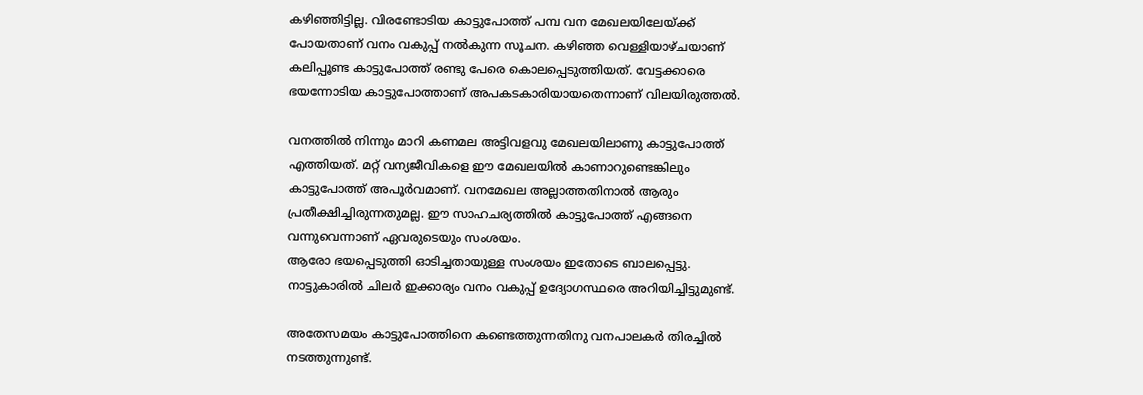കഴിഞ്ഞിട്ടില്ല. വിരണ്ടോടിയ കാട്ടുപോത്ത് പമ്പ വന മേഖലയിലേയ്ക്ക് പോയതാണ് വനം വകുപ്പ് നൽകുന്ന സൂചന. കഴിഞ്ഞ വെള്ളിയാഴ്ചയാണ് കലിപ്പൂണ്ട കാട്ടുപോത്ത് രണ്ടു പേരെ കൊലപ്പെടുത്തിയത്. വേട്ടക്കാരെ ഭയന്നോടിയ കാട്ടുപോത്താണ് അപകടകാരിയായതെന്നാണ് വിലയിരുത്തൽ.

വനത്തിൽ നിന്നും മാറി കണമല അട്ടിവളവു മേഖലയിലാണു കാട്ടുപോത്ത് എത്തിയത്. മറ്റ് വന്യജീവികളെ ഈ മേഖലയിൽ കാണാറുണ്ടെങ്കിലും കാട്ടുപോത്ത് അപൂർവമാണ്. വനമേഖല അല്ലാത്തതിനാൽ ആരും പ്രതീക്ഷിച്ചിരുന്നതുമല്ല. ഈ സാഹചര്യത്തിൽ കാട്ടുപോത്ത് എങ്ങനെ വന്നുവെന്നാണ് ഏവരുടെയും സംശയം.
ആരോ ഭയപ്പെടുത്തി ഓടിച്ചതായുള്ള സംശയം ഇതോടെ ബാലപ്പെട്ടു. നാട്ടുകാരിൽ ചിലർ ഇക്കാര്യം വനം വകുപ്പ് ഉദ്യോഗസ്ഥരെ അറിയിച്ചിട്ടുമുണ്ട്.

അതേസമയം കാട്ടുപോത്തിനെ കണ്ടെത്തുന്നതിനു വനപാലകർ തിരച്ചിൽ നടത്തുന്നുണ്ട്.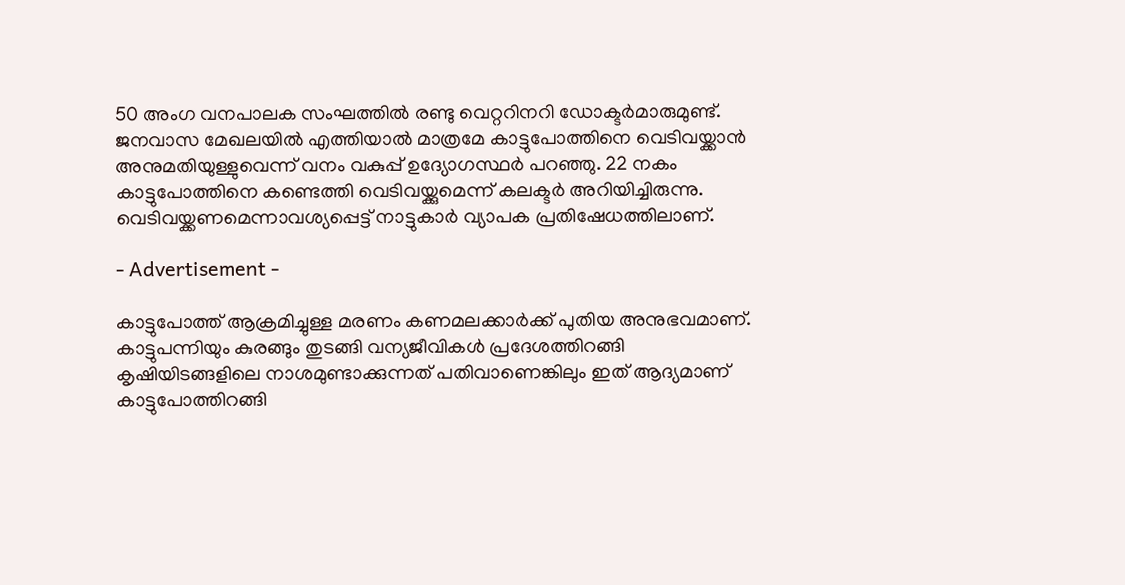50 അംഗ വനപാലക സംഘത്തിൽ രണ്ടു വെറ്ററിനറി ഡോക്ടർമാരുമുണ്ട്. ജനവാസ മേഖലയിൽ എത്തിയാൽ മാത്രമേ കാട്ടുപോത്തിനെ വെടിവയ്ക്കാൻ അനുമതിയുള്ളുവെന്ന് വനം വകുപ്പ് ഉദ്യോഗസ്ഥർ പറഞ്ഞു. 22 നകം കാട്ടുപോത്തിനെ കണ്ടെത്തി വെടിവയ്ക്കുമെന്ന് കലക്ടർ അറിയിച്ചിരുന്നു. വെടിവയ്ക്കണമെന്നാവശ്യപ്പെട്ട് നാട്ടുകാർ വ്യാപക പ്രതിഷേധത്തിലാണ്.

- Advertisement -

കാട്ടുപോത്ത് ആക്രമിച്ചുള്ള മരണം കണമലക്കാർക്ക് പുതിയ അനുഭവമാണ്. കാട്ടുപന്നിയും കുരങ്ങും തുടങ്ങി വന്യജീവികൾ പ്രദേശത്തിറങ്ങി കൃഷിയിടങ്ങളിലെ നാശമുണ്ടാക്കുന്നത് പതിവാണെങ്കിലും ഇത് ആദ്യമാണ് കാട്ടുപോത്തിറങ്ങി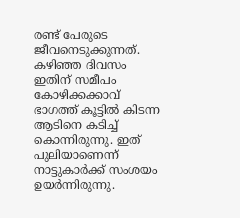രണ്ട് പേരുടെ ജീവനെടുക്കുന്നത്. കഴിഞ്ഞ ദിവസം ഇതിന് സമീപം കോഴിക്കക്കാവ് ഭാഗത്ത് കൂട്ടിൽ കിടന്ന ആടിനെ കടിച്ച് കൊന്നിരുന്നു. ഇത് പുലിയാണെന്ന് നാട്ടുകാർക്ക് സംശയം ഉയർന്നിരുന്നു.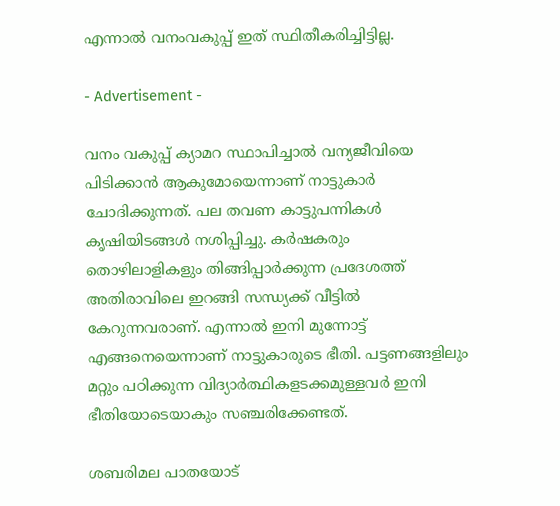എന്നാൽ വനംവകുപ്പ് ഇത് സ്ഥിതീകരിച്ചിട്ടില്ല.

- Advertisement -

വനം വകുപ്പ് ക്യാമറ സ്ഥാപിച്ചാൽ വന്യജീവിയെ പിടിക്കാൻ ആകുമോയെന്നാണ് നാട്ടുകാർ ചോദിക്കുന്നത്. പല തവണ കാട്ടുപന്നികൾ കൃഷിയിടങ്ങൾ നശിപ്പിച്ചു. കർഷകരും തൊഴിലാളികളും തിങ്ങിപ്പാർക്കുന്ന പ്രദേശത്ത് അതിരാവിലെ ഇറങ്ങി സന്ധ്യക്ക് വീട്ടിൽ കേറുന്നവരാണ്. എന്നാൽ ഇനി മുന്നോട്ട് എങ്ങനെയെന്നാണ് നാട്ടുകാരുടെ ഭീതി. പട്ടണങ്ങളിലും മറ്റും പഠിക്കുന്ന വിദ്യാർത്ഥികളടക്കമുള്ളവർ ഇനി ഭീതിയോടെയാകും സഞ്ചരിക്കേണ്ടത്.

ശബരിമല പാതയോട്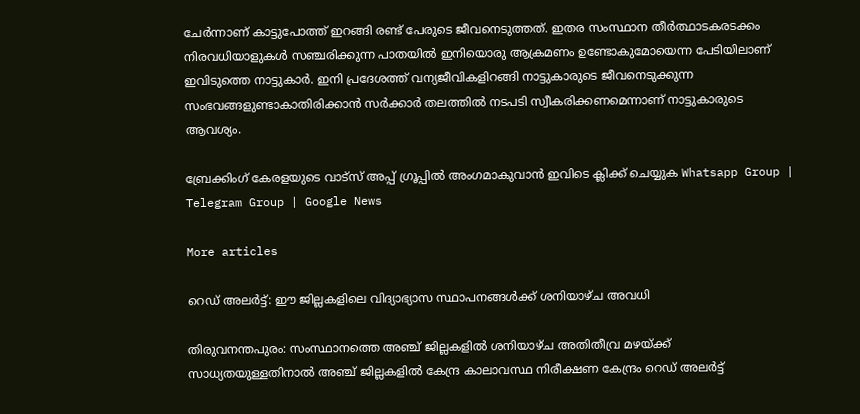ചേർന്നാണ് കാട്ടുപോത്ത് ഇറങ്ങി രണ്ട് പേരുടെ ജീവനെടുത്തത്. ഇതര സംസ്ഥാന തീർത്ഥാടകരടക്കം നിരവധിയാളുകൾ സഞ്ചരിക്കുന്ന പാതയിൽ ഇനിയൊരു ആക്രമണം ഉണ്ടോകുമോയെന്ന പേടിയിലാണ് ഇവിടുത്തെ നാട്ടുകാർ. ഇനി പ്രദേശത്ത് വന്യജീവികളിറങ്ങി നാട്ടുകാരുടെ ജീവനെടുക്കുന്ന സംഭവങ്ങളുണ്ടാകാതിരിക്കാൻ സർക്കാർ തലത്തിൽ നടപടി സ്വീകരിക്കണമെന്നാണ് നാട്ടുകാരുടെ ആവശ്യം.

ബ്രേക്കിംഗ് കേരളയുടെ വാട്സ് അപ്പ് ഗ്രൂപ്പിൽ അംഗമാകുവാൻ ഇവിടെ ക്ലിക്ക് ചെയ്യുക Whatsapp Group | Telegram Group | Google News

More articles

റെഡ് അലർട്ട്: ഈ ജില്ലകളിലെ വിദ്യാഭ്യാസ സ്ഥാപനങ്ങൾക്ക് ശനിയാഴ്ച അവധി

തിരുവനന്തപുരം: സംസ്ഥാനത്തെ അഞ്ച് ജില്ലകളിൽ ശനിയാഴ്ച അതിതീവ്ര മഴയ്ക്ക് സാധ്യതയുള്ളതിനാൽ അഞ്ച് ജില്ലകളിൽ കേന്ദ്ര കാലാവസ്ഥ നിരീക്ഷണ കേന്ദ്രം റെഡ് അലർട്ട്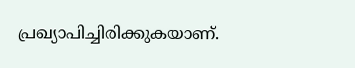പ്രഖ്യാപിച്ചിരിക്കുകയാണ്.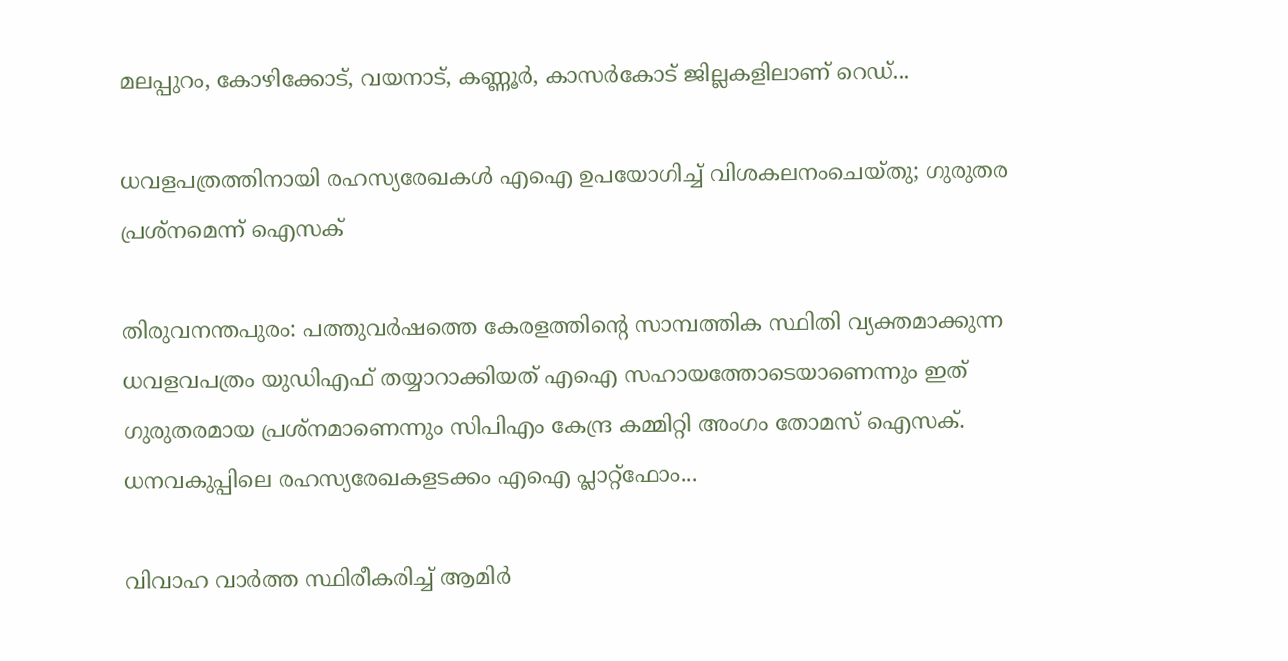മലപ്പുറം, കോഴിക്കോട്, വയനാട്, കണ്ണൂർ, കാസർകോട് ജില്ലകളിലാണ് റെഡ്...

ധവളപത്രത്തിനായി രഹസ്യരേഖകൾ എഐ ഉപയോഗിച്ച് വിശകലനംചെയ്തു; ഗുരുതര പ്രശ്‌നമെന്ന് ഐസക്

തിരുവനന്തപുരം: പത്തുവർഷത്തെ കേരളത്തിന്റെ സാമ്പത്തിക സ്ഥിതി വ്യക്തമാക്കുന്ന ധവളവപത്രം യുഡിഎഫ് തയ്യാറാക്കിയത് എഐ സഹായത്തോടെയാണെന്നും ഇത് ഗുരുതരമായ പ്രശ്‌നമാണെന്നും സിപിഎം കേന്ദ്ര കമ്മിറ്റി അംഗം തോമസ് ഐസക്. ധനവകുപ്പിലെ രഹസ്യരേഖകളടക്കം എഐ പ്ലാറ്റ്‌ഫോം...

വിവാഹ വാർത്ത സ്ഥിരീകരിച്ച് ആമിർ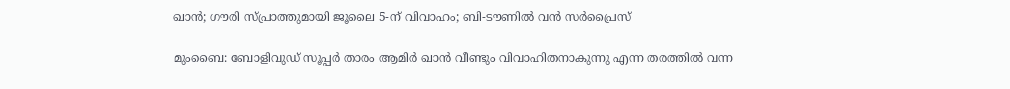ഖാൻ; ഗൗരി സ്പ്രാത്തുമായി ജൂലൈ 5-ന് വിവാഹം; ബി-ടൗണിൽ വൻ സർപ്രൈസ്

മുംബൈ: ബോളിവുഡ് സൂപ്പർ താരം ആമിർ ഖാൻ വീണ്ടും വിവാഹിതനാകുന്നു എന്ന തരത്തിൽ വന്ന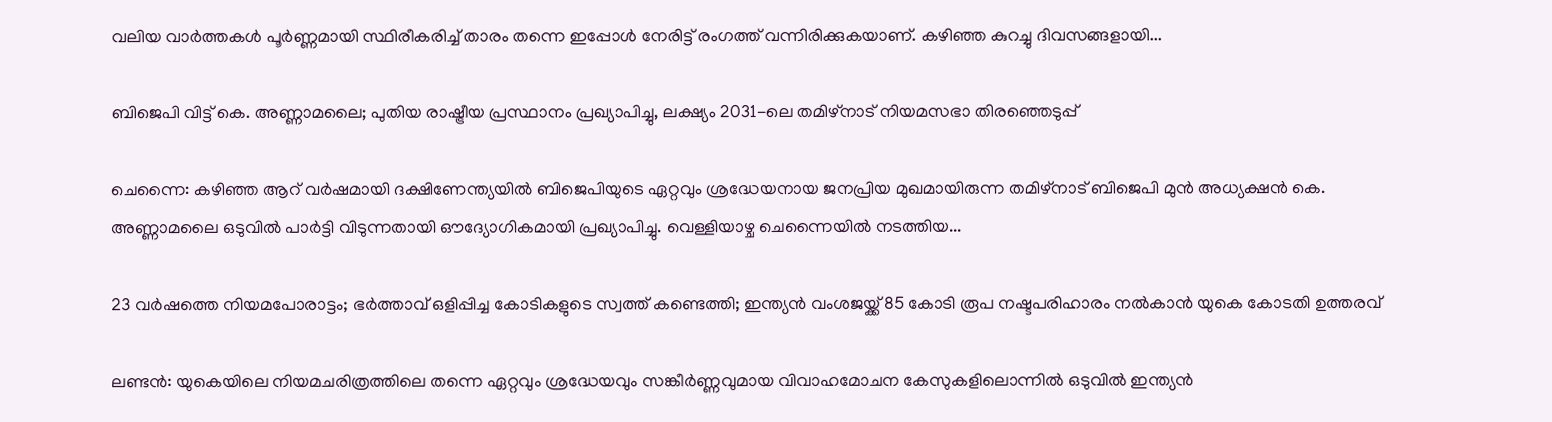വലിയ വാർത്തകൾ പൂർണ്ണമായി സ്ഥിരീകരിച്ച് താരം തന്നെ ഇപ്പോൾ നേരിട്ട് രംഗത്ത് വന്നിരിക്കുകയാണ്. കഴിഞ്ഞ കുറച്ചു ദിവസങ്ങളായി...

ബിജെപി വിട്ട് കെ. അണ്ണാമലൈ; പുതിയ രാഷ്ട്രീയ പ്രസ്ഥാനം പ്രഖ്യാപിച്ചു, ലക്ഷ്യം 2031-ലെ തമിഴ്‌നാട് നിയമസഭാ തിരഞ്ഞെടുപ്പ്

ചെന്നൈ: കഴിഞ്ഞ ആറ് വർഷമായി ദക്ഷിണേന്ത്യയിൽ ബിജെപിയുടെ ഏറ്റവും ശ്രദ്ധേയനായ ജനപ്രിയ മുഖമായിരുന്ന തമിഴ്‌നാട് ബിജെപി മുൻ അധ്യക്ഷൻ കെ. അണ്ണാമലൈ ഒടുവിൽ പാർട്ടി വിടുന്നതായി ഔദ്യോഗികമായി പ്രഖ്യാപിച്ചു. വെള്ളിയാഴ്ച ചെന്നൈയിൽ നടത്തിയ...

23 വർഷത്തെ നിയമപോരാട്ടം; ഭർത്താവ് ഒളിപ്പിച്ച കോടികളുടെ സ്വത്ത് കണ്ടെത്തി; ഇന്ത്യൻ വംശജയ്ക്ക് 85 കോടി രൂപ നഷ്ടപരിഹാരം നൽകാൻ യുകെ കോടതി ഉത്തരവ്

ലണ്ടൻ: യുകെയിലെ നിയമചരിത്രത്തിലെ തന്നെ ഏറ്റവും ശ്രദ്ധേയവും സങ്കീർണ്ണവുമായ വിവാഹമോചന കേസുകളിലൊന്നിൽ ഒടുവിൽ ഇന്ത്യൻ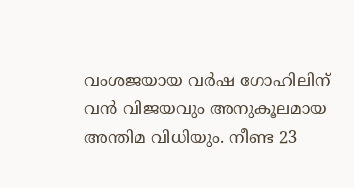വംശജയായ വർഷ ഗോഹിലിന് വൻ വിജയവും അനുകൂലമായ അന്തിമ വിധിയും. നീണ്ട 23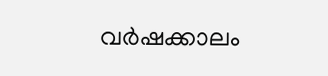വർഷക്കാലം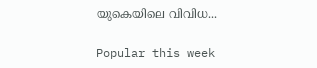യുകെയിലെ വിവിധ...

Popular this week